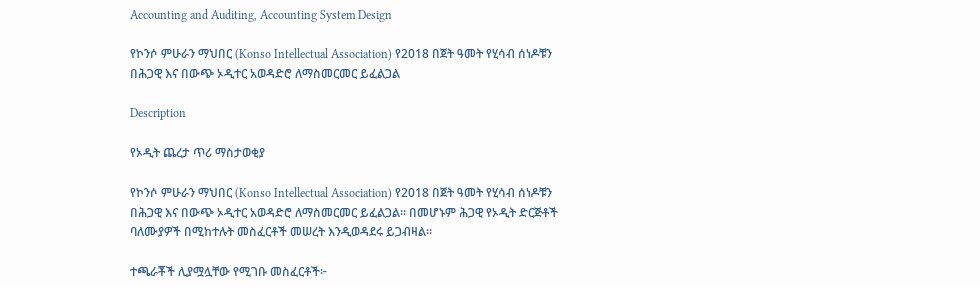Accounting and Auditing, Accounting System Design

የኮንሶ ምሁራን ማህበር (Konso Intellectual Association) የ2018 በጀት ዓመት የሂሳብ ሰነዶቹን በሕጋዊ እና በውጭ ኦዲተር አወዳድሮ ለማስመርመር ይፈልጋል

Description

የኦዲት ጨረታ ጥሪ ማስታወቂያ

የኮንሶ ምሁራን ማህበር (Konso Intellectual Association) የ2018 በጀት ዓመት የሂሳብ ሰነዶቹን በሕጋዊ እና በውጭ ኦዲተር አወዳድሮ ለማስመርመር ይፈልጋል። በመሆኑም ሕጋዊ የኦዲት ድርጅቶች ባለሙያዎች በሚከተሉት መስፈርቶች መሠረት እንዲወዳደሩ ይጋብዛል።

ተጫራቾች ሊያሟሏቸው የሚገቡ መስፈርቶች፦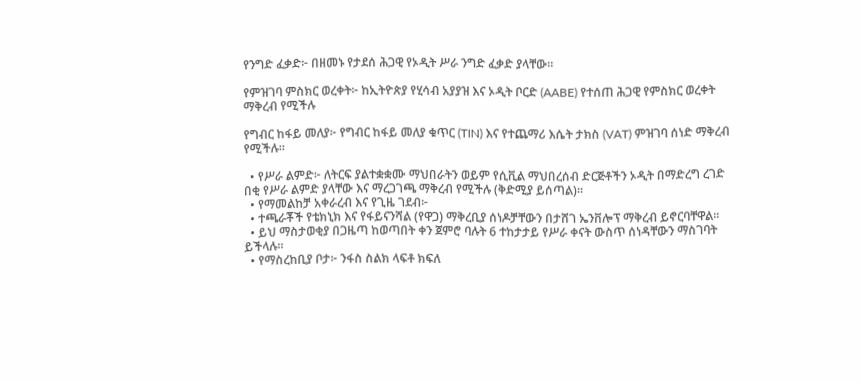የንግድ ፈቃድ፦ በዘመኑ የታደሰ ሕጋዊ የኦዲት ሥራ ንግድ ፈቃድ ያላቸው።

የምዝገባ ምስክር ወረቀት፦ ከኢትዮጵያ የሂሳብ አያያዝ እና ኦዲት ቦርድ (AABE) የተሰጠ ሕጋዊ የምስክር ወረቀት ማቅረብ የሚችሉ

የግብር ከፋይ መለያ፦ የግብር ከፋይ መለያ ቁጥር (TIN) እና የተጨማሪ እሴት ታክስ (VAT) ምዝገባ ሰነድ ማቅረብ የሚችሉ።

  • የሥራ ልምድ፦ ለትርፍ ያልተቋቋሙ ማህበራትን ወይም የሲቪል ማህበረሰብ ድርጅቶችን ኦዲት በማድረግ ረገድ በቂ የሥራ ልምድ ያላቸው እና ማረጋገጫ ማቅረብ የሚችሉ (ቅድሚያ ይሰጣል)።
  • የማመልከቻ አቀራረብ እና የጊዜ ገደብ፦
  • ተጫራቾች የቴክኒክ እና የፋይናንሻል (የዋጋ) ማቅረቢያ ሰነዶቻቸውን በታሸገ ኤንቨሎፕ ማቅረብ ይኖርባቸዋል።
  • ይህ ማስታወቂያ በጋዜጣ ከወጣበት ቀን ጀምሮ ባሉት 6 ተከታታይ የሥራ ቀናት ውስጥ ሰነዳቸውን ማስገባት ይችላሉ።
  • የማስረከቢያ ቦታ፦ ንፋስ ስልክ ላፍቶ ክፍለ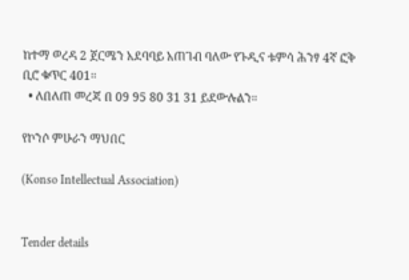ከተማ ወረዳ 2 ጀርሜን አደባባይ አጠገብ ባለው የጉዲና ቱምሳ ሕንፃ 4ኛ ፎቅ ቢሮ ቁጥር 401።
  • ለበለጠ መረጃ በ 09 95 80 31 31 ይደውሉልን።

የኮንሶ ምሁራን ማህበር

(Konso Intellectual Association)


Tender details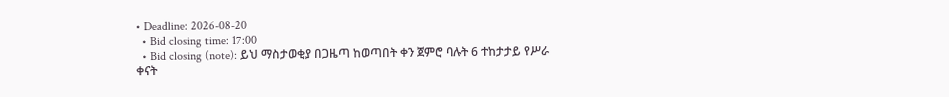• Deadline: 2026-08-20
  • Bid closing time: 17:00
  • Bid closing (note): ይህ ማስታወቂያ በጋዜጣ ከወጣበት ቀን ጀምሮ ባሉት 6 ተከታታይ የሥራ ቀናት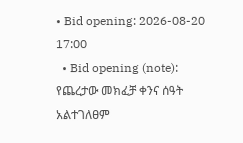• Bid opening: 2026-08-20 17:00
  • Bid opening (note): የጨረታው መክፈቻ ቀንና ሰዓት አልተገለፀም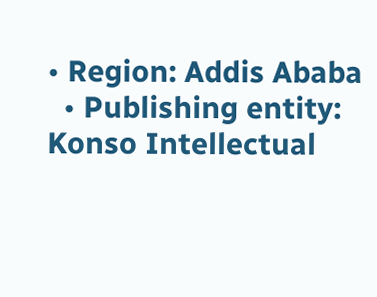• Region: Addis Ababa
  • Publishing entity: Konso Intellectual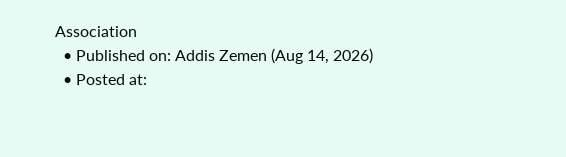Association
  • Published on: Addis Zemen (Aug 14, 2026)
  • Posted at: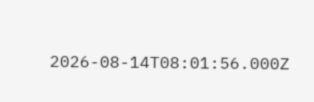2026-08-14T08:01:56.000Z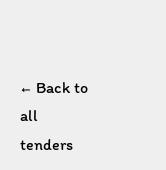← Back to all tenders